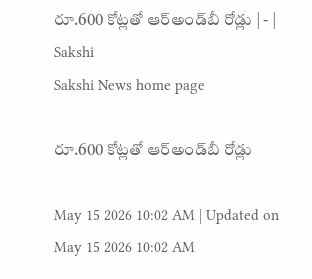రూ.600 కోట్లతో ఆర్‌అండ్‌బీ రోడ్లు | - | Sakshi
Sakshi News home page

రూ.600 కోట్లతో ఆర్‌అండ్‌బీ రోడ్లు

May 15 2026 10:02 AM | Updated on May 15 2026 10:02 AM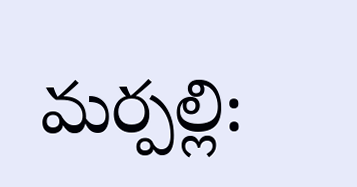మర్పల్లి: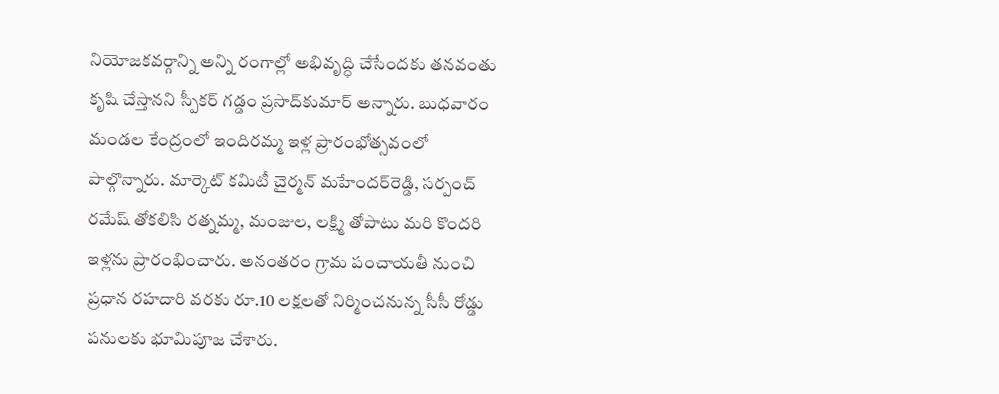నియోజకవర్గాన్ని అన్ని రంగాల్లో అభివృద్ధి చేసేందకు తనవంతు కృషి చేస్తానని స్పీకర్‌ గడ్డం ప్రసాద్‌కుమార్‌ అన్నారు. బుధవారం మండల కేంద్రంలో ఇందిరమ్మ ఇళ్ల ప్రారంభోత్సవంలో పాల్గొన్నారు. మార్కెట్‌ కమిటీ చైర్మన్‌ మహేందర్‌రెడ్డి, సర్పంచ్‌ రమేష్‌ తోకలిసి రత్నమ్మ, మంజుల, లక్ష్మి తోపాటు మరి కొందరి ఇళ్లను ప్రారంభించారు. అనంతరం గ్రామ పంచాయతీ నుంచి ప్రధాన రహదారి వరకు రూ.10 లక్షలతో నిర్మించనున్న సీసీ రోడ్డు పనులకు భూమిపూజ చేశారు.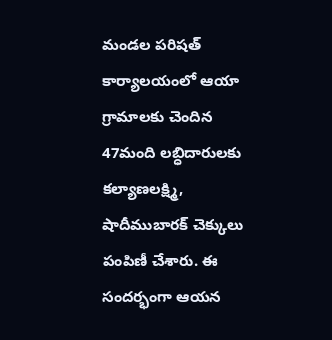మండల పరిషత్‌ కార్యాలయంలో ఆయా గ్రామాలకు చెందిన 47మంది లబ్ధిదారులకు కల్యాణలక్ష్మి, షాదీముబారక్‌ చెక్కులు పంపిణీ చేశారు. ఈ సందర్భంగా ఆయన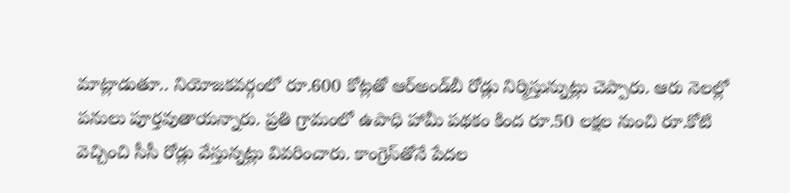మాట్లాడుతూ.. నియోజకవర్గంలో రూ.600 కోట్లతో ఆర్‌అండ్‌బీ రోడ్లు నిర్మిస్తున్నుట్లు చెప్పారు. ఆరు నెలల్లో పనులు పూర్తవుతాయన్నారు. ప్రతి గ్రామంలో ఉపాధి హామీ పథకం కింద రూ.50 లక్షల నుంచి రూ.కోటి వెచ్చించి సీసీ రోడ్లు వేస్తున్నట్లు వివరించారు. కాంగ్రెస్‌తోనే పేదల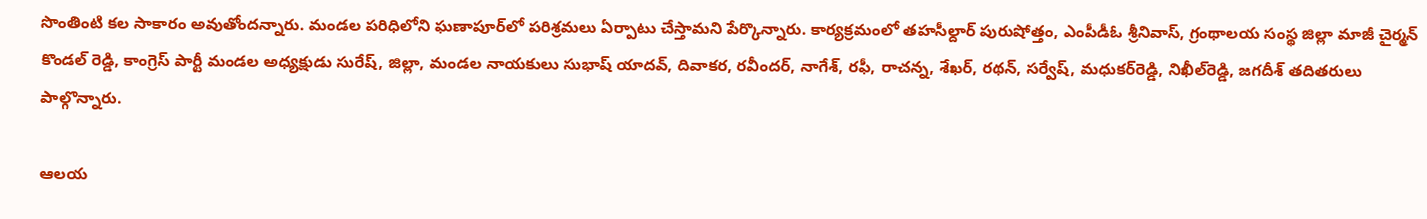సొంతింటి కల సాకారం అవుతోందన్నారు. మండల పరిధిలోని ఘణాపూర్‌లో పరిశ్రమలు ఏర్పాటు చేస్తామని పేర్కొన్నారు. కార్యక్రమంలో తహసీల్దార్‌ పురుషోత్తం, ఎంపీడీఓ శ్రీనివాస్‌, గ్రంథాలయ సంస్థ జిల్లా మాజీ చైర్మన్‌ కొండల్‌ రెడ్డి, కాంగ్రెస్‌ పార్టీ మండల అధ్యక్షుడు సురేష్‌, జిల్లా, మండల నాయకులు సుభాష్‌ యాదవ్‌, దివాకర, రవీందర్‌, నాగేశ్‌, రఫీ, రాచన్న, శేఖర్‌, రథన్‌, సర్వేష్‌, మధుకర్‌రెడ్డి, నిఖీల్‌రెడ్డి, జగదీశ్‌ తదితరులు పాల్గొన్నారు.

ఆలయ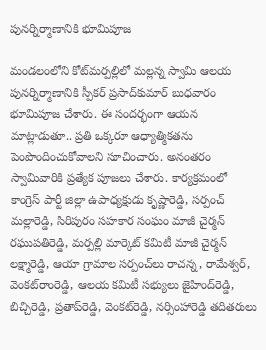పునర్నిర్మాణానికి భూమిపూజ

మండలంలోని కోట్‌మర్పల్లిలో మల్లన్న స్వామి ఆలయ పునర్నిర్మాణానికి స్పీకర్‌ ప్రసాద్‌కుమార్‌ బుధవారం భూమిపూజ చేశారు. ఈ సందర్భంగా ఆయన మాట్లాడుతూ.. ప్రతి ఒక్కరూ ఆధ్యాత్మికతను పెంపొందించుకోవాలని సూచించారు. అనంతరం స్వామివారికి ప్రత్యేక పూజలు చేశారు. కార్యక్రమంలో కాంగ్రెస్‌ పార్టీ జిల్లా ఉపాధ్యక్షుడు కృష్ణారెడ్డి, సర్పంచ్‌ మల్లారెడ్డి, సిరిపురం సహకార సంఘం మాజీ చైర్మన్‌ రఘుపతిరెడ్డి, మర్పల్లి మార్కెట్‌ కమిటీ మాజీ చైర్మన్‌ లక్ష్మారెడ్డి, ఆయా గ్రామాల సర్పంచ్‌లు రాచన్న, రామేశ్వర్‌, వెంకట్‌రాంరెడ్డి, ఆలయ కమిటీ సభ్యులు జైహింద్‌రెడ్డి, బిచ్చిరెడ్డి, ప్రతాప్‌రెడ్డి, వెంకట్‌రెడ్డి, నర్సింహారెడ్డి తదితరులు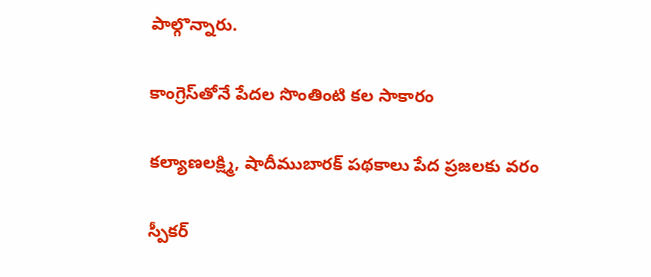పాల్గొన్నారు.

కాంగ్రెస్‌తోనే పేదల సొంతింటి కల సాకారం

కల్యాణలక్ష్మి, షాదీముబారక్‌ పథకాలు పేద ప్రజలకు వరం

స్పీకర్‌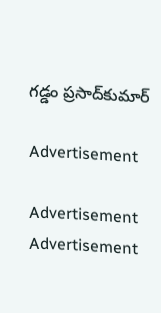గడ్డం ప్రసాద్‌కుమార్‌

Advertisement

Advertisement
Advertisement